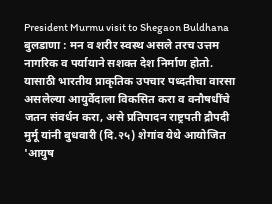President Murmu visit to Shegaon Buldhana
बुलडाणा : मन व शरीर स्वस्थ असले तरच उत्तम नागरिक व पर्यायाने सशक्त देश निर्माण होतो. यासाठी भारतीय प्राकृतिक उपचार पध्दतीचा वारसा असलेल्या आयुर्वेदाला विकसित करा व वनौषधींचे जतन संवर्धन करा, असे प्रतिपादन राष्ट्रपती द्रौपदी मुर्मू यांनी बुधवारी (दि.२५) शेगांव येथे आयोजित 'आयुष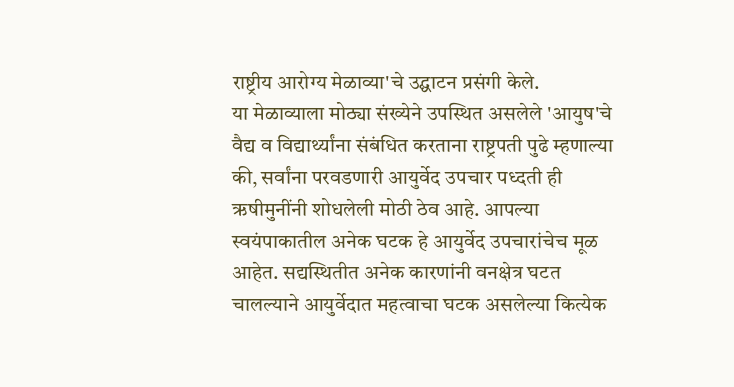राष्ट्रीय आरोग्य मेळाव्या'चे उद्घाटन प्रसंगी केले.
या मेळाव्याला मोठ्या संख्येने उपस्थित असलेले 'आयुष'चे वैद्य व विद्यार्थ्यांना संबंधित करताना राष्ट्रपती पुढे म्हणाल्या की, सर्वांना परवडणारी आयुर्वेद उपचार पध्दती ही ऋषीमुनींनी शोधलेली मोठी ठेव आहे. आपल्या स्वयंपाकातील अनेक घटक हे आयुर्वेद उपचारांचेच मूळ आहेत. सद्यस्थितीत अनेक कारणांनी वनक्षेत्र घटत चालल्याने आयुर्वेदात महत्वाचा घटक असलेल्या कित्येक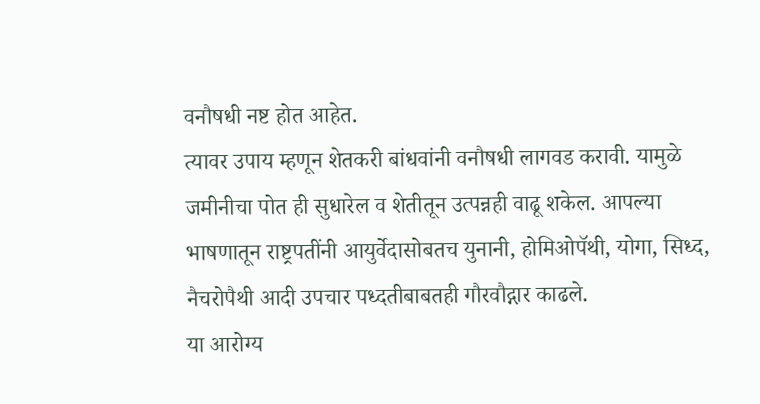वनौषधी नष्ट होत आहेत.
त्यावर उपाय म्हणून शेतकरी बांधवांनी वनौषधी लागवड करावी. यामुळे जमीनीचा पोत ही सुधारेल व शेतीतून उत्पन्नही वाढू शकेल. आपल्या भाषणातून राष्ट्रपतींनी आयुर्वेदासोबतच युनानी, होमिओपॅथी, योगा, सिध्द, नैचरोपैथी आदी उपचार पध्दतीबाबतही गौरवौद्गार काढले.
या आरोग्य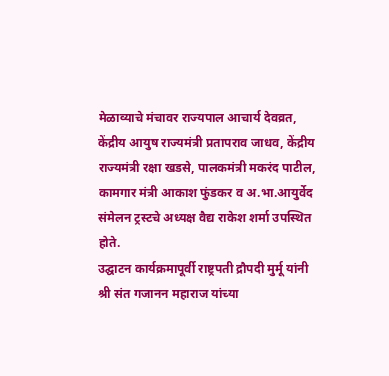मेळाव्याचे मंचावर राज्यपाल आचार्य देवव्रत, केंद्रीय आयुष राज्यमंत्री प्रतापराव जाधव, केंद्रीय राज्यमंत्री रक्षा खडसे, पालकमंत्री मकरंद पाटील, कामगार मंत्री आकाश फुंडकर व अ.भा.आयुर्वेद संमेलन ट्रस्टचे अध्यक्ष वैद्य राकेश शर्मा उपस्थित होते.
उद्घाटन कार्यक्रमापूर्वी राष्ट्रपती द्रौपदी मुर्मू यांनी श्री संत गजानन महाराज यांच्या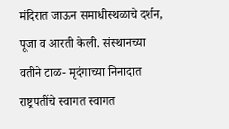मंदिरात जाऊन समाधीस्थळाचे दर्शन, पूजा व आरती केली. संस्थानच्या वतीने टाळ- मृदंगाच्या निनादात राष्ट्रपतींचे स्वागत स्वागत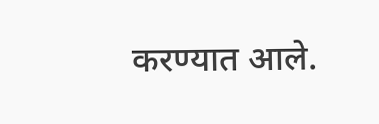करण्यात आले.